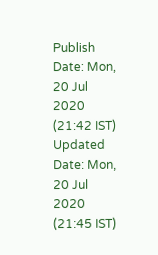Publish Date: Mon, 20 Jul 2020 (21:42 IST)
Updated Date: Mon, 20 Jul 2020 (21:45 IST)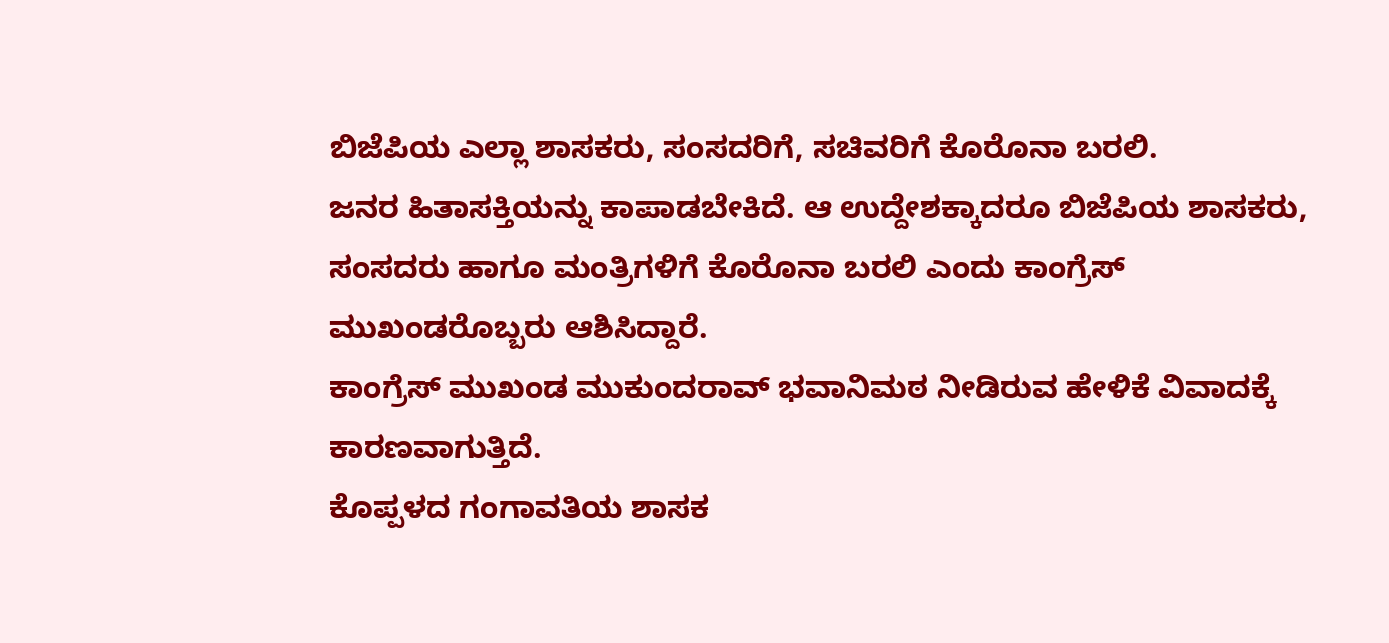ಬಿಜೆಪಿಯ ಎಲ್ಲಾ ಶಾಸಕರು, ಸಂಸದರಿಗೆ, ಸಚಿವರಿಗೆ ಕೊರೊನಾ ಬರಲಿ.
ಜನರ ಹಿತಾಸಕ್ತಿಯನ್ನು ಕಾಪಾಡಬೇಕಿದೆ. ಆ ಉದ್ದೇಶಕ್ಕಾದರೂ ಬಿಜೆಪಿಯ ಶಾಸಕರು, ಸಂಸದರು ಹಾಗೂ ಮಂತ್ರಿಗಳಿಗೆ ಕೊರೊನಾ ಬರಲಿ ಎಂದು ಕಾಂಗ್ರೆಸ್ ಮುಖಂಡರೊಬ್ಬರು ಆಶಿಸಿದ್ದಾರೆ.
ಕಾಂಗ್ರೆಸ್ ಮುಖಂಡ ಮುಕುಂದರಾವ್ ಭವಾನಿಮಠ ನೀಡಿರುವ ಹೇಳಿಕೆ ವಿವಾದಕ್ಕೆ ಕಾರಣವಾಗುತ್ತಿದೆ.
ಕೊಪ್ಪಳದ ಗಂಗಾವತಿಯ ಶಾಸಕ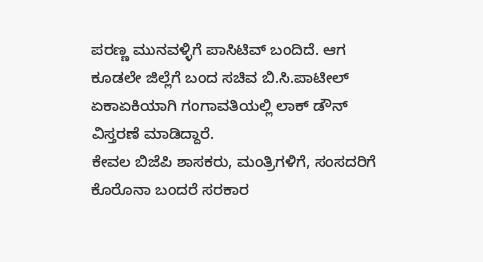ಪರಣ್ಣ ಮುನವಳ್ಳಿಗೆ ಪಾಸಿಟಿವ್ ಬಂದಿದೆ. ಆಗ ಕೂಡಲೇ ಜಿಲ್ಲೆಗೆ ಬಂದ ಸಚಿವ ಬಿ.ಸಿ.ಪಾಟೀಲ್ ಏಕಾಏಕಿಯಾಗಿ ಗಂಗಾವತಿಯಲ್ಲಿ ಲಾಕ್ ಡೌನ್ ವಿಸ್ತರಣೆ ಮಾಡಿದ್ದಾರೆ.
ಕೇವಲ ಬಿಜೆಪಿ ಶಾಸಕರು, ಮಂತ್ರಿಗಳಿಗೆ, ಸಂಸದರಿಗೆ ಕೊರೊನಾ ಬಂದರೆ ಸರಕಾರ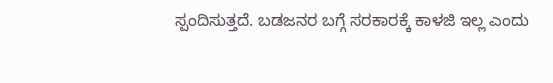ಸ್ಪಂದಿಸುತ್ತದೆ. ಬಡಜನರ ಬಗ್ಗೆ ಸರಕಾರಕ್ಕೆ ಕಾಳಜಿ ಇಲ್ಲ ಎಂದು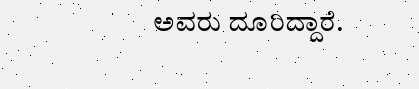ಅವರು ದೂರಿದ್ದಾರೆ.